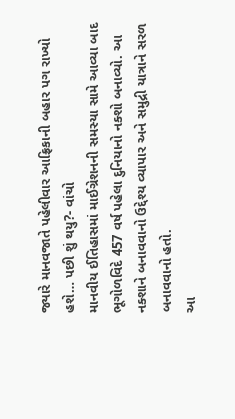જ્યારે માનવજાતે પહેલીવાર આફ્રિકાની બહાર પગ રાખ્યો હશે… પછી શું થયુ?- વાંચો
માનવીય ઈતિહાસમાં માઈગ્રેશનની સમસ્યા સામે આવ્યા બાદ ભૂગોળવિદે 457 વર્ષ પહેલા દુનિયાનો નક્શો બનાવ્યો. આ નક્શાને બનાવવાનો ઉદ્દેશ્ય વ્યાપાર અને સમુદ્રી યાત્રાને સરળ બનાવવાનો હતો.
આ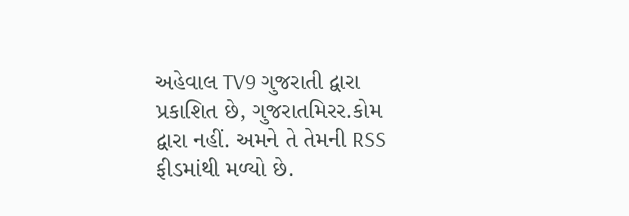અહેવાલ TV9 ગુજરાતી દ્વારા પ્રકાશિત છે, ગુજરાતમિરર.કોમ દ્વારા નહીં. અમને તે તેમની RSS ફીડમાંથી મળ્યો છે.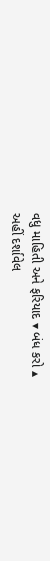વધુ માહિતી અને ફરિયાદ ▾ બંધ કરો ▴
અહીં દર્શાવેલ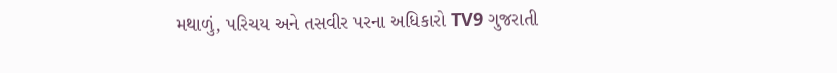મથાળું, પરિચય અને તસવીર પરના અધિકારો TV9 ગુજરાતી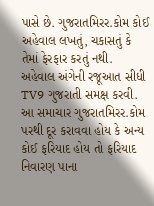પાસે છે. ગુજરાતમિરર.કોમ કોઈ અહેવાલ લખતું, ચકાસતું કે તેમાં ફેરફાર કરતું નથી.
અહેવાલ અંગેની રજૂઆત સીધી TV9 ગુજરાતી સમક્ષ કરવી. આ સમાચાર ગુજરાતમિરર.કોમ પરથી દૂર કરાવવા હોય કે અન્ય કોઈ ફરિયાદ હોય તો ફરિયાદ નિવારણ પાના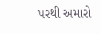પરથી અમારો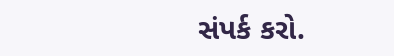સંપર્ક કરો.